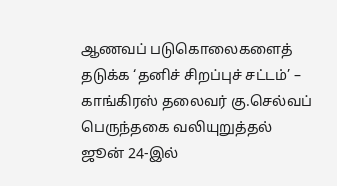ஆணவப் படுகொலைகளைத் தடுக்க ‘தனிச் சிறப்புச் சட்டம்’ – காங்கிரஸ் தலைவர் கு.செல்வப் பெருந்தகை வலியுறுத்தல்
ஜூன் 24-இல்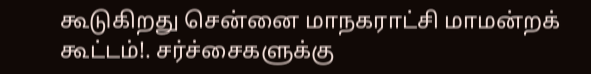கூடுகிறது சென்னை மாநகராட்சி மாமன்றக் கூட்டம்!. சர்ச்சைகளுக்கு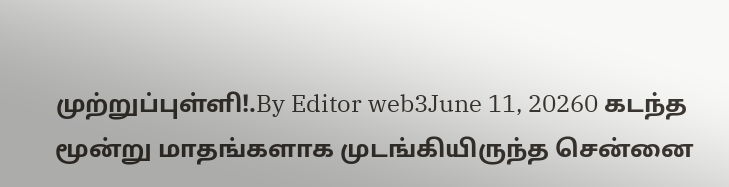முற்றுப்புள்ளி!.By Editor web3June 11, 20260 கடந்த மூன்று மாதங்களாக முடங்கியிருந்த சென்னை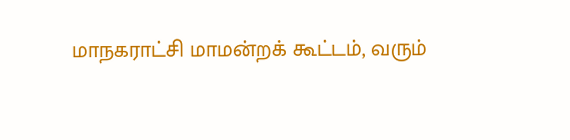மாநகராட்சி மாமன்றக் கூட்டம், வரும்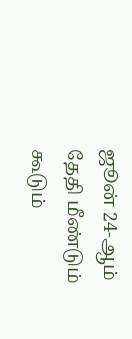ஜூன் 24-ஆம் தேதி மீண்டும் கூடும்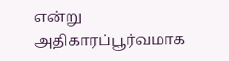என்று அதிகாரப்பூர்வமாக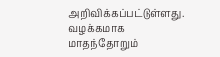அறிவிக்கப்பட்டுள்ளது. வழக்கமாக மாதந்தோறும்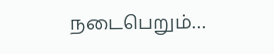நடைபெறும்…